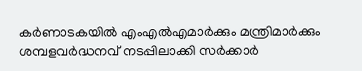കര്‍ണാടകയില്‍ എംഎല്‍എമാര്‍ക്കും മന്ത്രിമാര്‍ക്കും ശമ്പളവര്‍ദ്ധനവ് നടപ്പിലാക്കി സര്‍ക്കാര്‍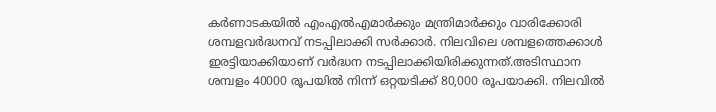കര്‍ണാടകയില്‍ എംഎല്‍എമാര്‍ക്കും മന്ത്രിമാര്‍ക്കും വാരിക്കോരി ശമ്പളവര്‍ദ്ധനവ് നടപ്പിലാക്കി സര്‍ക്കാര്‍. നിലവിലെ ശമ്പളത്തെക്കാള്‍ ഇരട്ടിയാക്കിയാണ് വര്‍ദ്ധന നടപ്പിലാക്കിയിരിക്കുന്നത്.അടിസ്ഥാന ശമ്പളം 40000 രൂപയില്‍ നിന്ന് ഒറ്റയടിക്ക് 80,000 രൂപയാക്കി. നിലവില്‍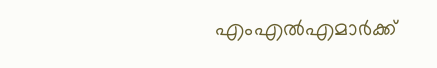എംഎല്‍എമാര്‍ക്ക്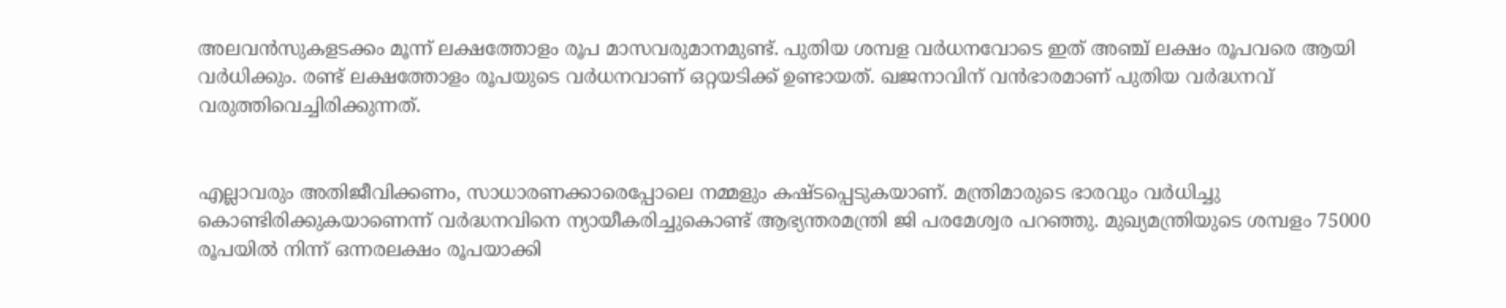അലവന്‍സുകളടക്കം മൂന്ന് ലക്ഷത്തോളം രൂപ മാസവരുമാനമുണ്ട്. പുതിയ ശമ്പള വര്‍ധനവോടെ ഇത് അഞ്ച് ലക്ഷം രൂപവരെ ആയി വര്‍ധിക്കും. രണ്ട് ലക്ഷത്തോളം രൂപയുടെ വര്‍ധനവാണ് ഒറ്റയടിക്ക് ഉണ്ടായത്. ഖജനാവിന് വന്‍ഭാരമാണ് പുതിയ വര്‍ദ്ധനവ് വരുത്തിവെച്ചിരിക്കുന്നത്.


എല്ലാവരും അതിജീവിക്കണം, സാധാരണക്കാരെപ്പോലെ നമ്മളും കഷ്ടപ്പെടുകയാണ്. മന്ത്രിമാരുടെ ഭാരവും വര്‍ധിച്ചു കൊണ്ടിരിക്കുകയാണെന്ന് വര്‍ദ്ധനവിനെ ന്യായീകരിച്ചുകൊണ്ട് ആഭ്യന്തരമന്ത്രി ജി പരമേശ്വര പറഞ്ഞു. മുഖ്യമന്ത്രിയുടെ ശമ്പളം 75000 രൂപയില്‍ നിന്ന് ഒന്നരലക്ഷം രൂപയാക്കി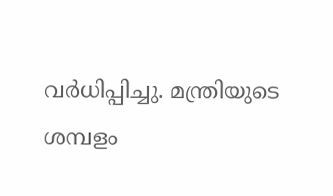വര്‍ധിപ്പിച്ചു. മന്ത്രിയുടെ ശമ്പളം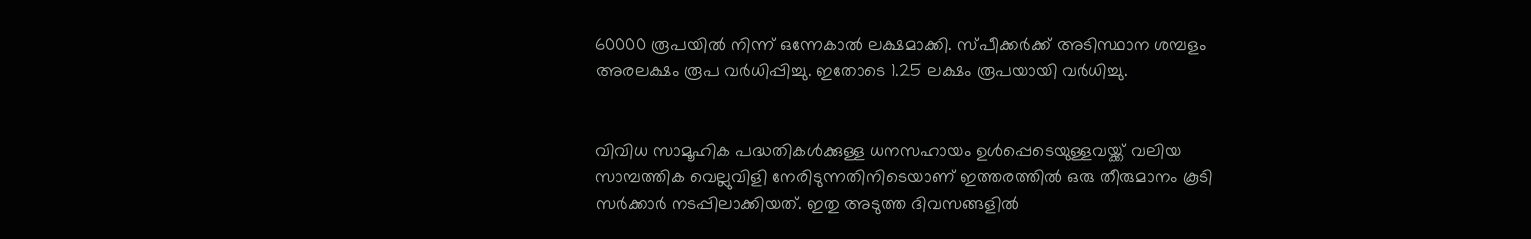60000 രൂപയില്‍ നിന്ന് ഒന്നേകാല്‍ ലക്ഷമാക്കി. സ്പീക്കര്‍ക്ക് അടിസ്ഥാന ശമ്പളം അരലക്ഷം രൂപ വര്‍ധിപ്പിച്ചു. ഇതോടെ 1.25 ലക്ഷം രൂപയായി വര്‍ധിച്ചു.


വിവിധ സാമൂഹിക പദ്ധതികള്‍ക്കുള്ള ധനസഹായം ഉള്‍പ്പെടെയുള്ളവയ്ക്ക് വലിയ സാമ്പത്തിക വെല്ലുവിളി നേരിടുന്നതിനിടെയാണ് ഇത്തരത്തില്‍ ഒരു തീരുമാനം കൂടി സര്‍ക്കാര്‍ നടപ്പിലാക്കിയത്. ഇതു അടുത്ത ദിവസങ്ങളില്‍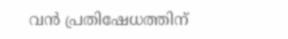വന്‍ പ്രതിഷേധത്തിന്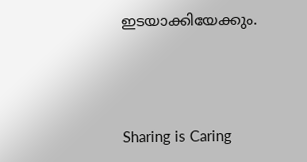ഇടയാക്കിയേക്കും.



Sharing is Caring